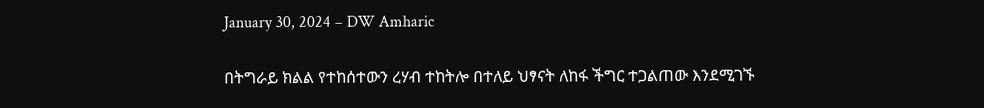January 30, 2024 – DW Amharic

በትግራይ ክልል የተከሰተውን ረሃብ ተከትሎ በተለይ ህፃናት ለከፋ ችግር ተጋልጠው እንደሚገኙ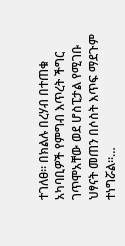ተገለፀ። በክልሉ በረሃብ በተጠቁ አካባቢዎች የምግብ እጥረት ችግር ገጥሞአቸው ወደ ሆስፒታል የሚገቡ ህፃናት መጠን በሶስት እጥፍ ማደጉም ተነግሯል።…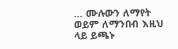… ሙሉውን ለማየት ወይም ለማንበብ እዚህ ላይ ይጫኑ